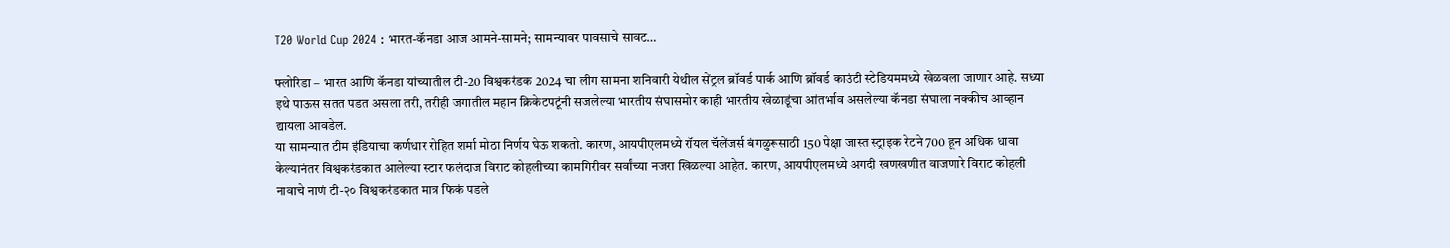T20 World Cup 2024 : भारत-कॅनडा आज आमने-सामने; सामन्यावर पावसाचे सावट…

फ्लोरिडा – भारत आणि कॅनडा यांच्यातील टी-20 विश्वकरंडक 2024 चा लीग सामना शनिवारी येथील सेंट्रल ब्रॉवर्ड पार्क आणि ब्रॉवर्ड काउंटी स्टेडियममध्ये खेळवला जाणार आहे. सध्या इथे पाऊस सतत पडत असला तरी, तरीही जगातील महान क्रिकेटपटूंनी सजलेल्या भारतीय संघासमोर काही भारतीय खेळाडूंचा आंतर्भाव असलेल्या कॅनडा संघाला नक्कीच आव्हान द्यायला आवडेल.
या सामन्यात टीम इंडियाचा कर्णधार रोहित शर्मा मोठा निर्णय घेऊ शकतो. कारण, आयपीएलमध्ये रॉयल चॅलेंजर्स बंगळुरूसाठी 150 पेक्षा जास्त स्ट्राइक रेटने 700 हून अधिक धावा केल्यानंतर विश्वकरंडकात आलेल्या स्टार फलंदाज विराट कोहलीच्या कामगिरीवर सर्वांच्या नजरा खिळल्या आहेत. कारण, आयपीएलमध्ये अगदी खणखणीत वाजणारे विराट कोहली नावाचे नाणं टी-२० विश्वकरंडकात मात्र फिकं पडले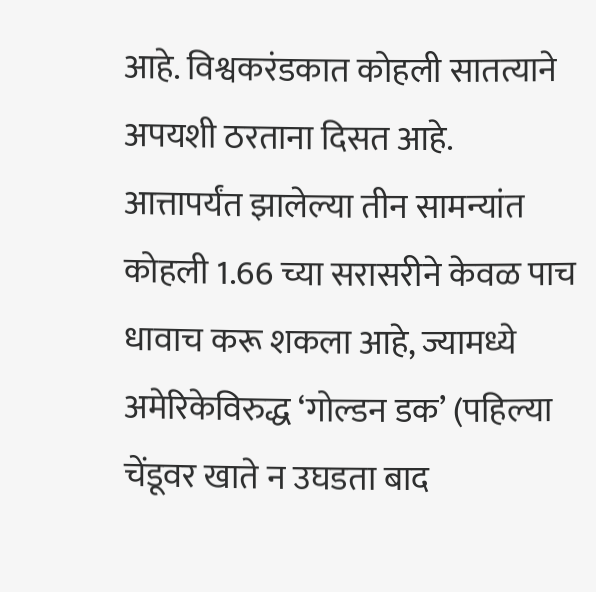आहे. विश्वकरंडकात कोहली सातत्याने अपयशी ठरताना दिसत आहे.
आत्तापर्यंत झालेल्या तीन सामन्यांत कोहली 1.66 च्या सरासरीने केवळ पाच धावाच करू शकला आहे, ज्यामध्ये अमेरिकेविरुद्ध ‘गोल्डन डक’ (पहिल्या चेंडूवर खाते न उघडता बाद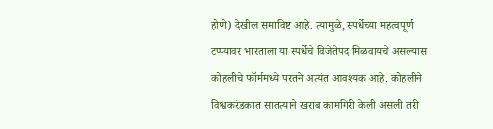होणे) देखील समाविष्ट आहे. त्यामुळे, स्पर्धेच्या महत्वपूर्ण टप्प्यावर भारताला या स्पर्धेचे विजेतेपद मिळवायचे असल्यास कोहलीचे फॉर्ममध्ये परतने अत्यंत आवश्यक आहे. कोहलीने विश्वकरंडकात सातत्याने खराब कामगिरी केली असली तरी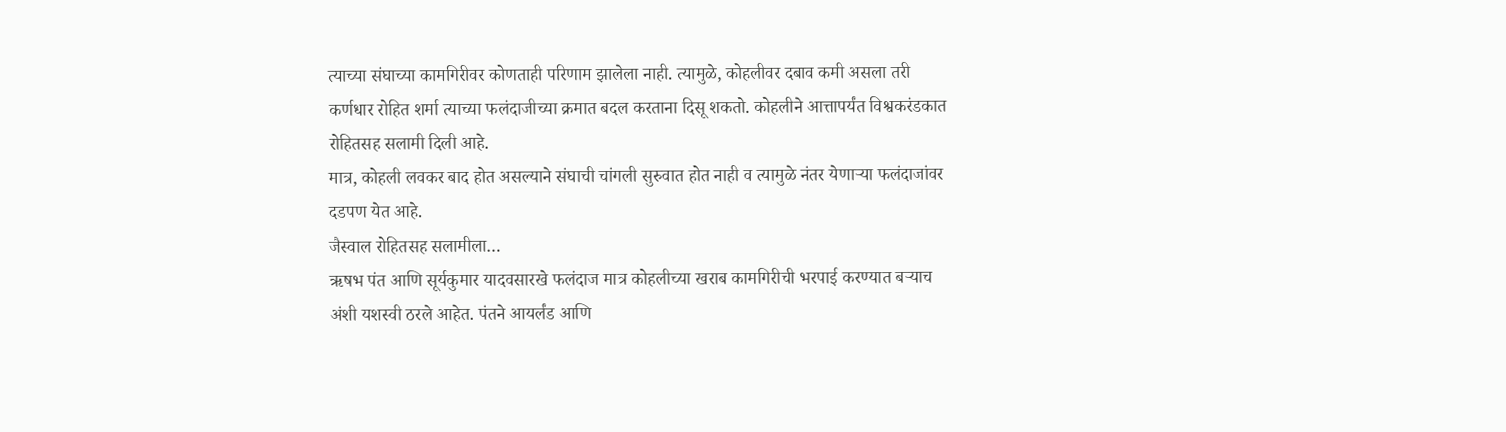त्याच्या संघाच्या कामगिरीवर कोणताही परिणाम झालेला नाही. त्यामुळे, कोहलीवर दबाव कमी असला तरी कर्णधार रोहित शर्मा त्याच्या फलंदाजीच्या क्रमात बदल करताना दिसू शकतो. कोहलीने आत्तापर्यंत विश्वकरंडकात रोहितसह सलामी दिली आहे.
मात्र, कोहली लवकर बाद होत असल्याने संघाची चांगली सुरुवात होत नाही व त्यामुळे नंतर येणाऱ्या फलंदाजांवर दडपण येत आहे.
जैस्वाल रोहितसह सलामीला…
ऋषभ पंत आणि सूर्यकुमार यादवसारखे फलंदाज मात्र कोहलीच्या खराब कामगिरीची भरपाई करण्यात बऱ्याच अंशी यशस्वी ठरले आहेत. पंतने आयर्लंड आणि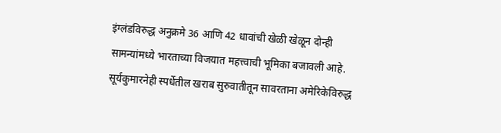इंग्लंडविरुद्ध अनुक्रमे 36 आणि 42 धावांची खेळी खेळून दोन्ही सामन्यांमध्ये भारताच्या विजयात महत्त्वाची भूमिका बजावली आहे. सूर्यकुमारनेही स्पर्धेतील खराब सुरुवातीतून सावरताना अमेरिकेविरुद्ध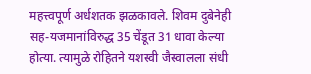महत्त्वपूर्ण अर्धशतक झळकावले. शिवम दुबेनेही सह-यजमानांविरुद्ध 35 चेंडूत 31 धावा केल्या होत्या. त्यामुळे रोहितने यशस्वी जैस्वालला संधी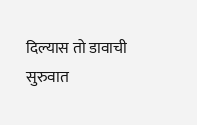दिल्यास तो डावाची सुरुवात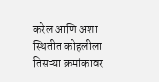करेल आणि अशा स्थितीत कोहलीला तिसऱ्या क्रमांकावर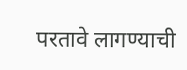परतावे लागण्याची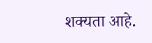शक्यता आहे.